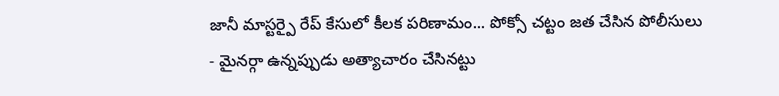జానీ మాస్టర్పై రేప్ కేసులో కీలక పరిణామం... పోక్సో చట్టం జత చేసిన పోలీసులు
- మైనర్గా ఉన్నప్పుడు అత్యాచారం చేసినట్టు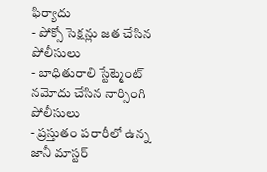ఫిర్యాదు
- పోక్సో సెక్షన్లు జత చేసిన పోలీసులు
- బాధితురాలి స్టేట్మెంట్ నమోదు చేసిన నార్సింగి పోలీసులు
- ప్రస్తుతం పరారీలో ఉన్న జానీ మాస్టర్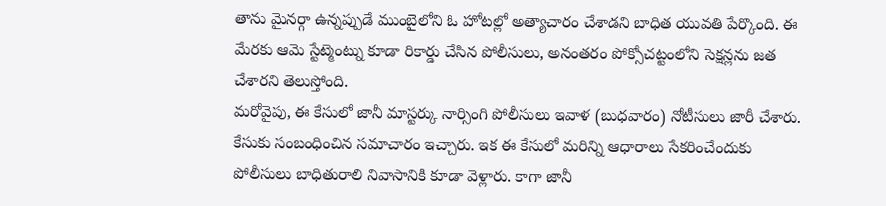తాను మైనర్గా ఉన్నప్పుడే ముంబైలోని ఓ హోటల్లో అత్యాచారం చేశాడని బాధిత యువతి పేర్కొంది. ఈ మేరకు ఆమె స్టేట్మెంట్ను కూడా రికార్డు చేసిన పోలీసులు, అనంతరం పోక్సోచట్టంలోని సెక్షన్లను జత చేశారని తెలుస్తోంది.
మరోవైపు, ఈ కేసులో జానీ మాస్టర్కు నార్సింగి పోలీసులు ఇవాళ (బుధవారం) నోటీసులు జారీ చేశారు. కేసుకు సంబంధించిన సమాచారం ఇచ్చారు. ఇక ఈ కేసులో మరిన్ని ఆధారాలు సేకరించేందుకు పోలీసులు బాధితురాలి నివాసానికి కూడా వెళ్లారు. కాగా జానీ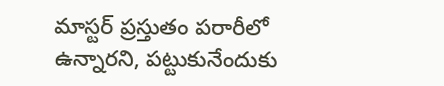మాస్టర్ ప్రస్తుతం పరారీలో ఉన్నారని, పట్టుకునేందుకు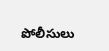పోలీసులు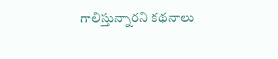గాలిస్తున్నారని కథనాలు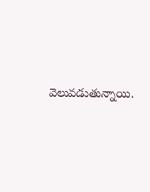వెలువడుతున్నాయి.